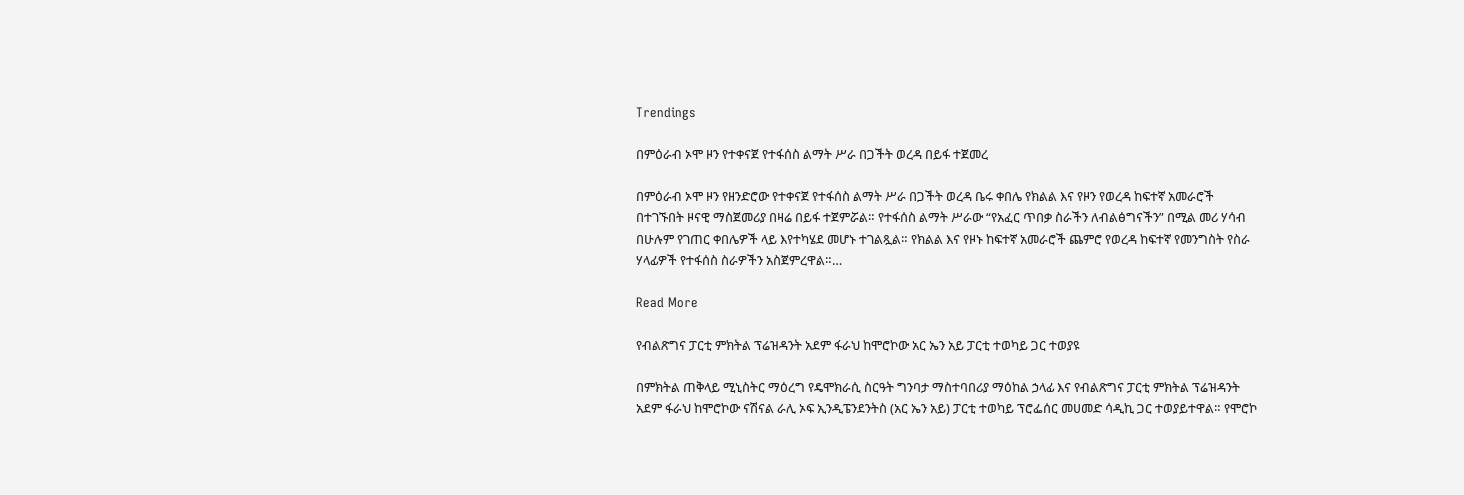Trendings

በምዕራብ ኦሞ ዞን የተቀናጀ የተፋሰስ ልማት ሥራ በጋችት ወረዳ በይፋ ተጀመረ

በምዕራብ ኦሞ ዞን የዘንድሮው የተቀናጀ የተፋሰስ ልማት ሥራ በጋችት ወረዳ ቤሩ ቀበሌ የክልል እና የዞን የወረዳ ከፍተኛ አመራሮች በተገኙበት ዞናዊ ማስጀመሪያ በዛሬ በይፋ ተጀምሯል። የተፋሰስ ልማት ሥራው “የአፈር ጥበቃ ስራችን ለብልፅግናችን” በሚል መሪ ሃሳብ በሁሉም የገጠር ቀበሌዎች ላይ እየተካሄደ መሆኑ ተገልጿል። የክልል እና የዞኑ ከፍተኛ አመራሮች ጨምሮ የወረዳ ከፍተኛ የመንግስት የስራ ሃላፊዎች የተፋሰስ ስራዎችን አስጀምረዋል።…

Read More

የብልጽግና ፓርቲ ምክትል ፕሬዝዳንት አደም ፋራህ ከሞሮኮው አር ኤን አይ ፓርቲ ተወካይ ጋር ተወያዩ

በምክትል ጠቅላይ ሚኒስትር ማዕረግ የዴሞክራሲ ስርዓት ግንባታ ማስተባበሪያ ማዕከል ኃላፊ እና የብልጽግና ፓርቲ ምክትል ፕሬዝዳንት አደም ፋራህ ከሞሮኮው ናሽናል ራሊ ኦፍ ኢንዲፔንደንትስ (አር ኤን አይ) ፓርቲ ተወካይ ፕሮፌሰር መሀመድ ሳዲኪ ጋር ተወያይተዋል። የሞሮኮ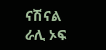ናሽናል ራሊ ኦፍ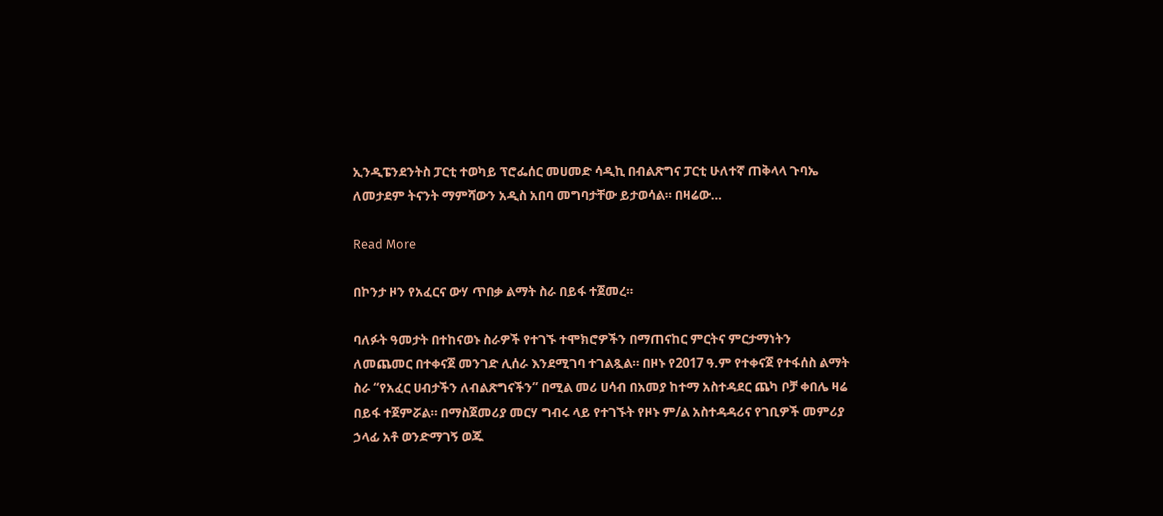ኢንዲፔንደንትስ ፓርቲ ተወካይ ፕሮፌሰር መሀመድ ሳዲኪ በብልጽግና ፓርቲ ሁለተኛ ጠቅላላ ጉባኤ ለመታደም ትናንት ማምሻውን አዲስ አበባ መግባታቸው ይታወሳል። በዛሬው…

Read More

በኮንታ ዞን የአፈርና ውሃ ጥበቃ ልማት ስራ በይፋ ተጀመረ።

ባለፉት ዓመታት በተከናወኑ ስራዎች የተገኙ ተሞክሮዎችን በማጠናከር ምርትና ምርታማነትን ለመጨመር በተቀናጀ መንገድ ሊሰራ እንደሚገባ ተገልጿል። በዞኑ የ2017 ዓ.ም የተቀናጀ የተፋሰስ ልማት ስራ “የአፈር ሀብታችን ለብልጽግናችን” በሚል መሪ ሀሳብ በአመያ ከተማ አስተዳደር ጨካ ቦቻ ቀበሌ ዛሬ በይፋ ተጀምሯል። በማስጀመሪያ መርሃ ግብሩ ላይ የተገኙት የዞኑ ም/ል አስተዳዳሪና የገቢዎች መምሪያ ኃላፊ አቶ ወንድማገኝ ወጁ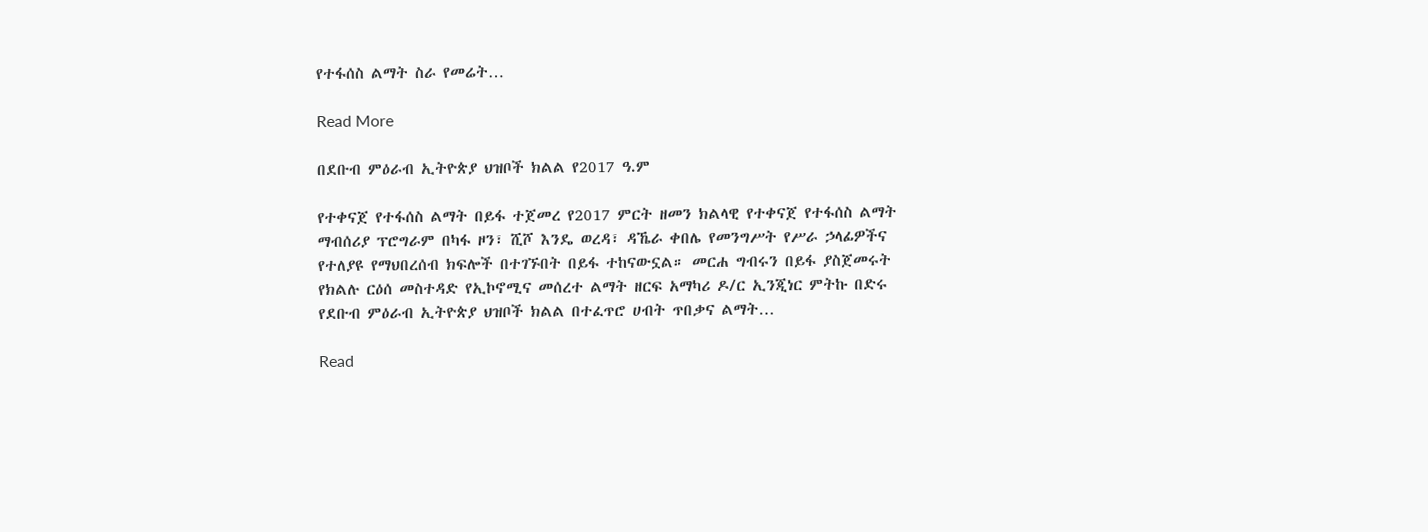የተፋሰስ ልማት ስራ የመሬት…

Read More

በደቡብ ምዕራብ ኢትዮጵያ ህዝቦች ክልል የ2017 ዓ.ም

የተቀናጀ የተፋሰስ ልማት በይፋ ተጀመረ የ2017 ምርት ዘመን ክልላዊ የተቀናጀ የተፋሰስ ልማት ማብሰሪያ ፕሮግራም በካፋ ዞን፣ ሺሾ እንዴ ወረዳ፣ ዳኼራ ቀበሌ የመንግሥት የሥራ ኃላፊዎችና የተለያዩ የማህበረሰብ ክፍሎች በተገኙበት በይፋ ተከናውኗል። መርሐ ግብሩን በይፋ ያስጀመሩት የክልሉ ርዕሰ መስተዳድ የኢኮኖሚና መሰረተ ልማት ዘርፍ አማካሪ ዶ/ር ኢንጂነር ምትኩ በድሩ የደቡብ ምዕራብ ኢትዮጵያ ህዝቦች ክልል በተፈጥሮ ሀብት ጥበቃና ልማት…

Read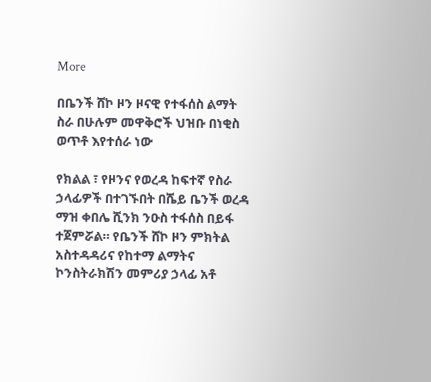More

በቤንች ሸኮ ዞን ዞናዊ የተፋሰስ ልማት ስራ በሁሉም መዋቅሮች ህዝቡ በነቂስ ወጥቶ እየተሰራ ነው

የክልል ፣ የዞንና የወረዳ ከፍተኛ የስራ ኃላፊዎች በተገኙበት በሼይ ቤንች ወረዳ ማዝ ቀበሌ ሺንክ ንዑስ ተፋሰስ በይፋ ተጀምሯል። የቤንች ሸኮ ዞን ምክትል አስተዳዳሪና የከተማ ልማትና ኮንስትራክሽን መምሪያ ኃላፊ አቶ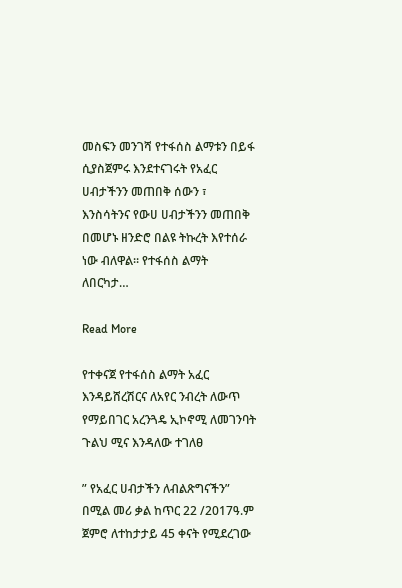መስፍን መንገሻ የተፋሰስ ልማቱን በይፋ ሲያስጀምሩ እንደተናገሩት የአፈር ሀብታችንን መጠበቅ ሰውን ፣ እንስሳትንና የውሀ ሀብታችንን መጠበቅ በመሆኑ ዘንድሮ በልዩ ትኩረት እየተሰራ ነው ብለዋል። የተፋሰስ ልማት ለበርካታ…

Read More

የተቀናጀ የተፋሰስ ልማት አፈር እንዳይሸረሽርና ለአየር ንብረት ለውጥ የማይበገር አረንጓዴ ኢኮኖሚ ለመገንባት ጉልህ ሚና እንዳለው ተገለፀ

” የአፈር ሀብታችን ለብልጽግናችን” በሚል መሪ ቃል ከጥር 22 /2017ዓ.ም ጀምሮ ለተከታታይ 45 ቀናት የሚደረገው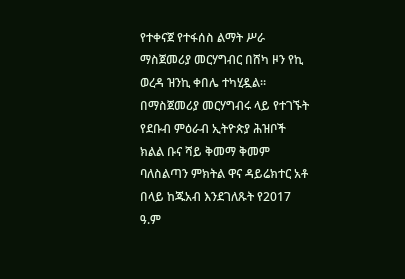የተቀናጀ የተፋሰስ ልማት ሥራ ማስጀመሪያ መርሃግብር በሸካ ዞን የኪ ወረዳ ዝንኪ ቀበሌ ተካሂዷል። በማስጀመሪያ መርሃግብሩ ላይ የተገኙት የደቡብ ምዕራብ ኢትዮጵያ ሕዝቦች ክልል ቡና ሻይ ቅመማ ቅመም ባለስልጣን ምክትል ዋና ዳይሬክተር አቶ በላይ ከጁአብ እንደገለጹት የ2017 ዓ.ም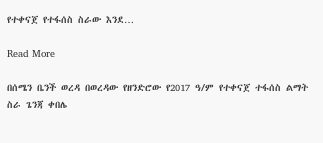የተቀናጀ የተፋሰስ ስራው እንደ…

Read More

በሰሜን ቤንች ወረዳ በወረዳው የዘንድሮው የ2017 ዓ/ም የተቀናጀ ተፋሰስ ልማት ስራ ጌንጃ ቀበሌ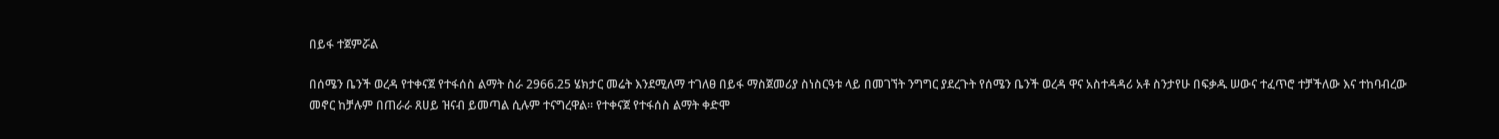በይፋ ተጀምሯል

በሰሜን ቤንች ወረዳ የተቀናጀ የተፋሰስ ልማት ስራ 2966.25 ሄክታር መሬት እንደሚለማ ተገለፀ በይፋ ማስጀመሪያ ስነስርዓቱ ላይ በመገኘት ንግግር ያደረጉት የሰሜን ቤንች ወረዳ ዋና አስተዳዳሪ አቶ ስንታየሁ በፍቃዱ ሠውና ተፈጥሮ ተቻችለው እና ተከባብረው መኖር ከቻሉም በጠራራ ጸሀይ ዝናብ ይመጣል ሲሉም ተናግረዋል። የተቀናጀ የተፋሰስ ልማት ቀድሞ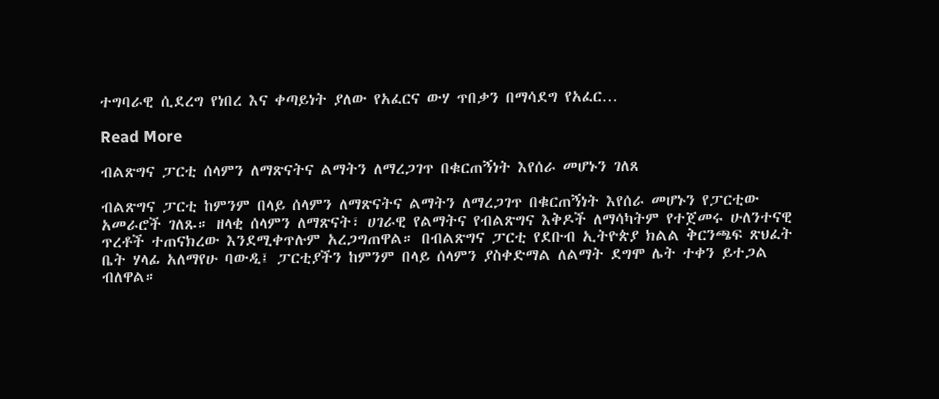ተግባራዊ ሲደረግ የነበረ እና ቀጣይነት ያለው የአፈርና ውሃ ጥበቃን በማሳደግ የአፈር…

Read More

ብልጽግና ፓርቲ ሰላምን ለማጽናትና ልማትን ለማረጋገጥ በቁርጠኝነት እየሰራ መሆኑን ገለጸ

ብልጽግና ፓርቲ ከምንም በላይ ሰላምን ለማጽናትና ልማትን ለማረጋገጥ በቁርጠኝነት እየሰራ መሆኑን የፓርቲው አመራሮች ገለጹ። ዘላቂ ሰላምን ለማጽናት፣ ሀገራዊ የልማትና የብልጽግና እቅዶች ለማሳካትም የተጀመሩ ሁለንተናዊ ጥረቶች ተጠናክረው እንደሚቀጥሉም አረጋግጠዋል። በብልጽግና ፓርቲ የደቡብ ኢትዮጵያ ክልል ቅርንጫፍ ጽህፈት ቤት ሃላፊ አለማየሁ ባውዲ፤ ፓርቲያችን ከምንም በላይ ሰላምን ያስቀድማል ለልማት ደግሞ ሌት ተቀን ይተጋል ብለዋል።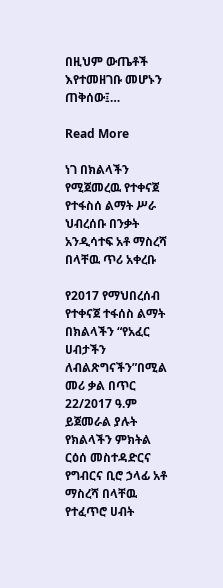በዚህም ውጤቶች እየተመዘገቡ መሆኑን ጠቅሰው፤…

Read More

ነገ በክልላችን የሚጀመረዉ የተቀናጀ የተፋስሰ ልማት ሥራ ህብረሰቡ በንቃት አንዲሳተፍ አቶ ማስረሻ በላቸዉ ጥሪ አቀረቡ

የ2017 የማህበረሰብ የተቀናጀ ተፋሰስ ልማት በክልላችን “የአፈር ሀብታችን ለብልጽግናችን”በሚል መሪ ቃል በጥር 22/2017 ዓ.ም ይጀመራል ያሉት የክልላችን ምክትል ርዕሰ መስተዳድርና የግብርና ቢሮ ኃላፊ አቶ ማስረሻ በላቸዉ የተፈጥሮ ሀብት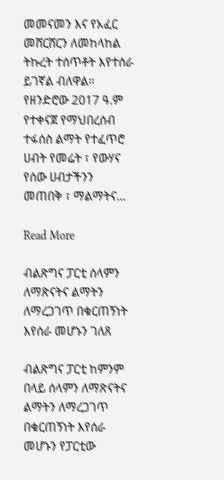መመናመን እና የአፈር መሸርሸርን ለመከላከል ትኩረት ተሰጥቶት እየተሰራ ይገኛል ብለዋል። የዘንድሮው 2017 ዓ.ም የተቀናጀ የማህበረሰብ ተፋሰስ ልማት የተፈጥሮ ሀብት የመሬት ፣ የውሃና የሰው ሀብታችንን መጠበቅ ፣ ማልማትና…

Read More

ብልጽግና ፓርቲ ሰላምን ለማጽናትና ልማትን ለማረጋገጥ በቁርጠኝነት እየሰራ መሆኑን ገለጸ

ብልጽግና ፓርቲ ከምንም በላይ ሰላምን ለማጽናትና ልማትን ለማረጋገጥ በቁርጠኝነት እየሰራ መሆኑን የፓርቲው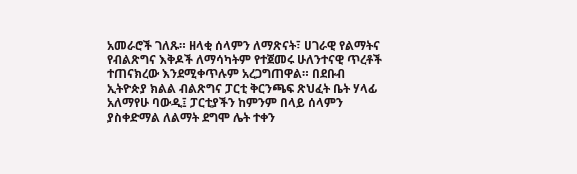አመራሮች ገለጹ። ዘላቂ ሰላምን ለማጽናት፣ ሀገራዊ የልማትና የብልጽግና እቅዶች ለማሳካትም የተጀመሩ ሁለንተናዊ ጥረቶች ተጠናክረው እንደሚቀጥሉም አረጋግጠዋል። በደቡብ ኢትዮጵያ ክልል ብልጽግና ፓርቲ ቅርንጫፍ ጽህፈት ቤት ሃላፊ አለማየሁ ባውዲ፤ ፓርቲያችን ከምንም በላይ ሰላምን ያስቀድማል ለልማት ደግሞ ሌት ተቀን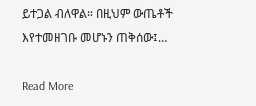ይተጋል ብለዋል። በዚህም ውጤቶች እየተመዘገቡ መሆኑን ጠቅሰው፤…

Read More